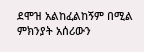ደሞዝ አልከፈልከኝም በሚል ምክንያት አሰሪውን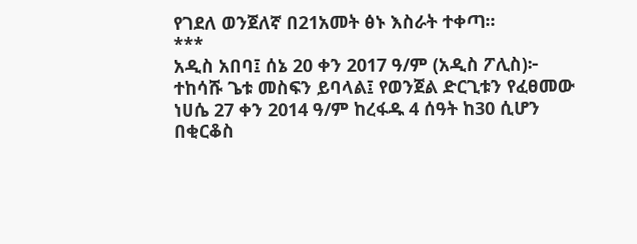የገደለ ወንጀለኛ በ21አመት ፅኑ እስራት ተቀጣ፡፡
***
አዲስ አበባ፤ ሰኔ 20 ቀን 2017 ዓ/ም (አዲስ ፖሊስ)፦ ተከሳሹ ጌቱ መስፍን ይባላል፤ የወንጀል ድርጊቱን የፈፀመው ነሀሴ 27 ቀን 2014 ዓ/ም ከረፋዱ 4 ሰዓት ከ30 ሲሆን በቂርቆስ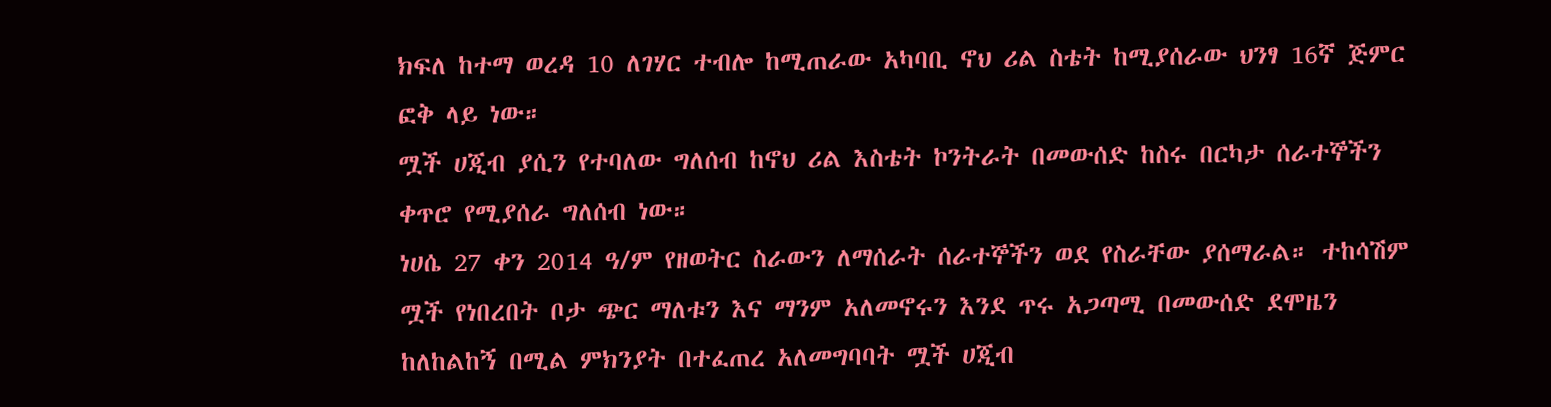ክፍለ ከተማ ወረዳ 10 ለገሃር ተብሎ ከሚጠራው አካባቢ ኖህ ሪል ስቴት ከሚያሰራው ህንፃ 16ኛ ጅምር ፎቅ ላይ ነው።
ሟች ሀጂብ ያሲን የተባለው ግለሰብ ከኖህ ሪል እስቴት ኮንትራት በመውሰድ ከስሩ በርካታ ሰራተኞችን ቀጥሮ የሚያሰራ ግለሰብ ነው።
ነሀሴ 27 ቀን 2014 ዓ/ም የዘወትር ስራውን ለማሰራት ሰራተኞችን ወደ የስራቸው ያሰማራል። ተከሳሽም ሟች የነበረበት ቦታ ጭር ማለቱን እና ማንም አለመኖሩን እንደ ጥሩ አጋጣሚ በመውሰድ ደሞዜን ከለከልከኝ በሚል ምክንያት በተፈጠረ አለመግባባት ሟች ሀጂብ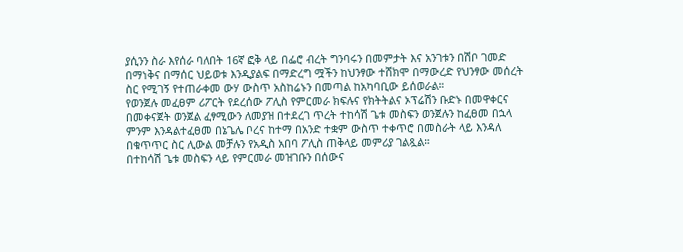ያሲንን ስራ እየሰራ ባለበት 16ኛ ፎቅ ላይ በፌሮ ብረት ግንባሩን በመምታት እና አንገቱን በሽቦ ገመድ በማነቅና በማሰር ህይወቱ እንዲያልፍ በማድረግ ሟችን ከህንፃው ተሸክሞ በማውረድ የህንፃው መሰረት ስር የሚገኝ የተጠራቀመ ውሃ ውስጥ አስከሬኑን በመጣል ከአካባቢው ይሰወራል።
የወንጀሉ መፈፀም ሪፖርት የደረሰው ፖሊስ የምርመራ ክፍሉና የክትትልና ኦፕሬሽን ቡድኑ በመዋቀርና በመቀናጀት ወንጀል ፈፃሚውን ለመያዝ በተደረገ ጥረት ተከሳሽ ጌቱ መስፍን ወንጀሉን ከፈፀመ በኋላ ምንም እንዳልተፈፀመ በኔጌሌ ቦረና ከተማ በአንድ ተቋም ውስጥ ተቀጥሮ በመስራት ላይ እንዳለ በቁጥጥር ስር ሊውል መቻሉን የአዲስ አበባ ፖሊስ ጠቅላይ መምሪያ ገልጿል።
በተከሳሽ ጌቱ መስፍን ላይ የምርመራ መዝገቡን በሰውና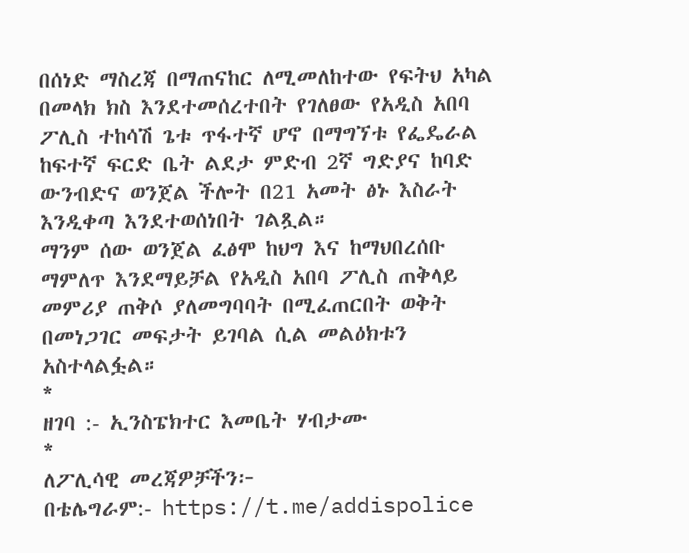በሰነድ ማስረጃ በማጠናከር ለሚመለከተው የፍትህ አካል በመላክ ክስ እንደተመሰረተበት የገለፀው የአዲስ አበባ ፖሊስ ተከሳሽ ጌቱ ጥፋተኛ ሆኖ በማግኘቱ የፌዴራል ከፍተኛ ፍርድ ቤት ልደታ ምድብ 2ኛ ግድያና ከባድ ውንብድና ወንጀል ችሎት በ21 አመት ፅኑ እስራት እንዲቀጣ እንደተወሰነበት ገልጿል።
ማንም ሰው ወንጀል ፈፅሞ ከህግ እና ከማህበረሰቡ ማምለጥ እንደማይቻል የአዲስ አበባ ፖሊስ ጠቅላይ መምሪያ ጠቅሶ ያለመግባባት በሚፈጠርበት ወቅት በመነጋገር መፍታት ይገባል ሲል መልዕክቱን አስተላልፏል።
*
ዘገባ :- ኢንስፔክተር እመቤት ሃብታሙ
*
ለፖሊሳዊ መረጃዎቻችን፦
በቴሌግራም:- https://t.me/addispolice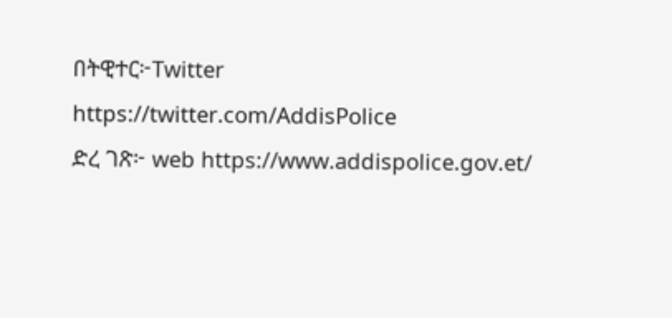በትዊተር፦Twitter https://twitter.com/AddisPolice
ድረ ገጽ፦ web https://www.addispolice.gov.et/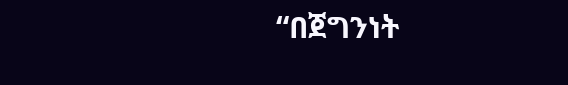“በጀግንነት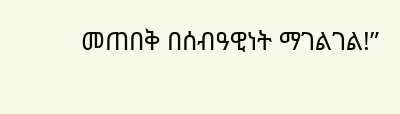መጠበቅ በሰብዓዊነት ማገልገል!”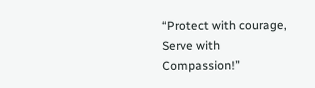“Protect with courage, Serve with Compassion!”